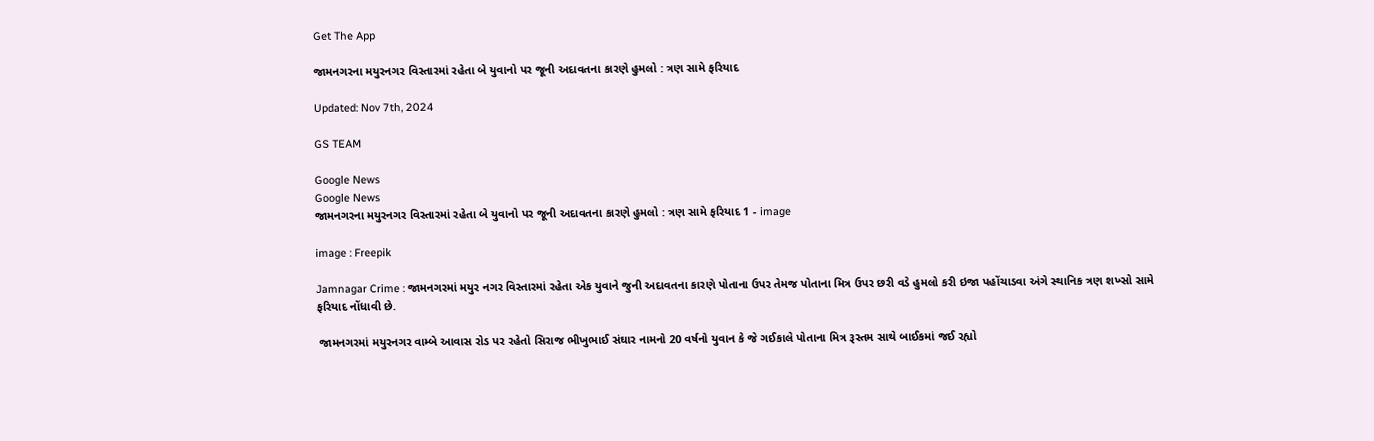Get The App

જામનગરના મયુરનગર વિસ્તારમાં રહેતા બે યુવાનો પર જૂની અદાવતના કારણે હુમલો : ત્રણ સામે ફરિયાદ

Updated: Nov 7th, 2024

GS TEAM

Google News
Google News
જામનગરના મયુરનગર વિસ્તારમાં રહેતા બે યુવાનો પર જૂની અદાવતના કારણે હુમલો : ત્રણ સામે ફરિયાદ 1 - image

image : Freepik

Jamnagar Crime : જામનગરમાં મયુર નગર વિસ્તારમાં રહેતા એક યુવાને જુની અદાવતના કારણે પોતાના ઉપર તેમજ પોતાના મિત્ર ઉપર છરી વડે હુમલો કરી ઇજા પહોંચાડવા અંગે સ્થાનિક ત્રણ શખ્સો સામે ફરિયાદ નોંધાવી છે.

 જામનગરમાં મયુરનગર વામ્બે આવાસ રોડ પર રહેતો સિરાજ ભીખુભાઈ સંઘાર નામનો 20 વર્ષનો યુવાન કે જે ગઈકાલે પોતાના મિત્ર રૂસ્તમ સાથે બાઈકમાં જઈ રહ્યો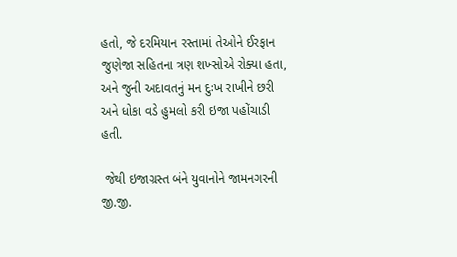હતો, જે દરમિયાન રસ્તામાં તેઓને ઈરફાન જુણેજા સહિતના ત્રણ શખ્સોએ રોક્યા હતા, અને જુની અદાવતનું મન દુઃખ રાખીને છરી અને ધોકા વડે હુમલો કરી ઇજા પહોંચાડી હતી.

 જેથી ઇજાગ્રસ્ત બંને યુવાનોને જામનગરની જી.જી.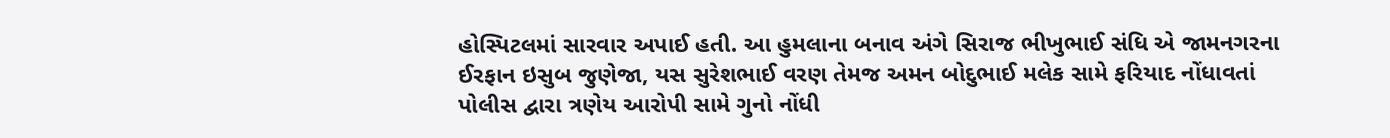હોસ્પિટલમાં સારવાર અપાઈ હતી. આ હુમલાના બનાવ અંગે સિરાજ ભીખુભાઈ સંધિ એ જામનગરના ઈરફાન ઇસુબ જુણેજા, યસ સુરેશભાઈ વરણ તેમજ અમન બોદુભાઈ મલેક સામે ફરિયાદ નોંધાવતાં પોલીસ દ્વારા ત્રણેય આરોપી સામે ગુનો નોંધી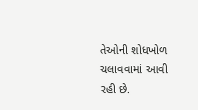તેઓની શોધખોળ ચલાવવામાં આવી રહી છે.